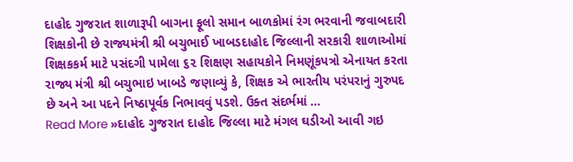દાહોદ ગુજરાત શાળારૂપી બાગના ફૂલો સમાન બાળકોમાં રંગ ભરવાની જવાબદારી શિક્ષકોની છે રાજ્યમંત્રી શ્રી બચુભાઈ ખાબડદાહોદ જિલ્લાની સરકારી શાળાઓમાં શિક્ષકકર્મ માટે પસંદગી પામેલા ૬૨ શિક્ષણ સહાયકોને નિમણૂંકપત્રો એનાયત કરતા રાજ્ય મંત્રી શ્રી બચુભાઇ ખાબડે જણાવ્યું કે, શિક્ષક એ ભારતીય પરંપરાનું ગુરુપદ છે અને આ પદને નિષ્ઠાપૂર્વક નિભાવવું પડશે. ઉક્ત સંદર્ભમાં …
Read More »દાહોદ ગુજરાત દાહોદ જિલ્લા માટે મંગલ ઘડીઓ આવી ગઇ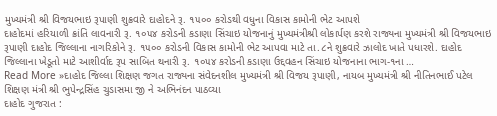મુખ્યમંત્રી શ્રી વિજયભાઇ રૂપાણી શુક્રવારે દાહોદને રૂ. ૧૫૦૦ કરોડથી વધુના વિકાસ કામોની ભેટ આપશે
દાહોદમાં હરિયાળી ક્રાંતિ લાવનારી રૂ. ૧૦૫૪ કરોડની કડાણા સિંચાઇ યોજનાનું મુખ્યમંત્રીશ્રી લોકાર્પણ કરશે રાજ્યના મુખ્યમંત્રી શ્રી વિજયભાઇ રૂપાણી દાહોદ જિલ્લાના નાગરિકોને રૂ. ૧૫૦૦ કરોડની વિકાસ કામોની ભેટ આપવા માટે તા.૮ને શુક્રવારે ઝાલોદ ખાતે પધારશે. દાહોદ જિલ્લાના ખેડૂતો માટે આશીર્વાદ રૂપ સાબિત થનારી રૂ. ૧૦૫૪ કરોડની કડાણા ઉદ્દવહન સિંચાઇ યોજનાના ભાગ-૧ના …
Read More »દાહોદ જિલ્લા શિક્ષણ જગત રાજ્યના સંવેદનશીલ મુખ્યમંત્રી શ્રી વિજય રૂપાણી, નાયબ મુખ્યમંત્રી શ્રી નીતિનભાઈ પટેલ શિક્ષણ મંત્રી શ્રી ભુપેન્દ્રસિંહ ચુડાસમા જી ને અભિનંદન પાઠવ્યા
દાહોદ ગુજરાત :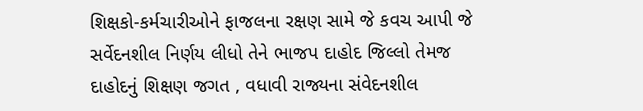શિક્ષકો-કર્મચારીઓને ફાજલના રક્ષણ સામે જે કવચ આપી જે સર્વેદનશીલ નિર્ણય લીધો તેને ભાજપ દાહોદ જિલ્લો તેમજ દાહોદનું શિક્ષણ જગત , વધાવી રાજ્યના સંવેદનશીલ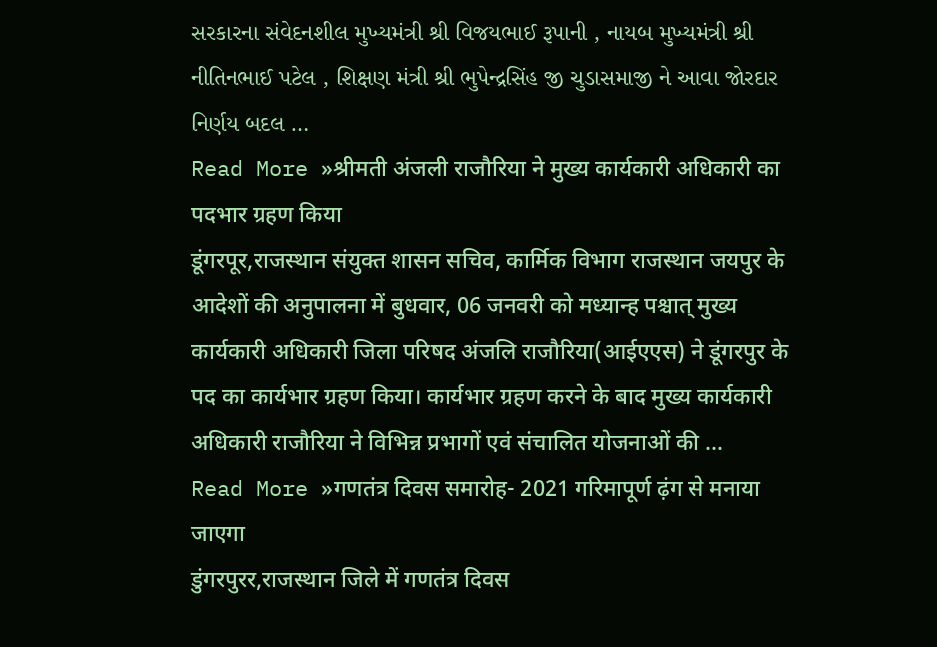સરકારના સંવેદનશીલ મુખ્યમંત્રી શ્રી વિજયભાઈ રૂપાની , નાયબ મુખ્યમંત્રી શ્રી નીતિનભાઈ પટેલ , શિક્ષણ મંત્રી શ્રી ભુપેન્દ્રસિંહ જી ચુડાસમાજી ને આવા જોરદાર નિર્ણય બદલ …
Read More »श्रीमती अंजली राजौरिया ने मुख्य कार्यकारी अधिकारी का पदभार ग्रहण किया
डूंगरपूर,राजस्थान संयुक्त शासन सचिव, कार्मिक विभाग राजस्थान जयपुर के आदेशों की अनुपालना में बुधवार, 06 जनवरी को मध्यान्ह पश्चात् मुख्य कार्यकारी अधिकारी जिला परिषद अंजलि राजौरिया(आईएएस) ने डूंगरपुर के पद का कार्यभार ग्रहण किया। कार्यभार ग्रहण करने के बाद मुख्य कार्यकारी अधिकारी राजौरिया ने विभिन्न प्रभागों एवं संचालित योजनाओं की …
Read More »गणतंत्र दिवस समारोह- 2021 गरिमापूर्ण ढ़ंग से मनाया जाएगा
डुंगरपुरर,राजस्थान जिले में गणतंत्र दिवस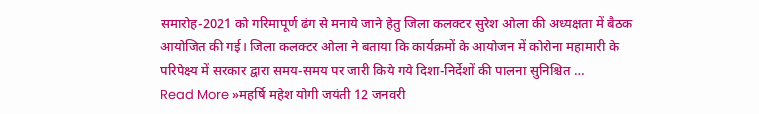समारोह-2021 को गरिमापूर्ण ढंग से मनाये जाने हेतु जिला कलक्टर सुरेश ओला की अध्यक्षता में बैठक आयोजित की गई। जिला कलक्टर ओला ने बताया कि कार्यक्रमों के आयोजन में कोरोना महामारी के परिपेक्ष्य में सरकार द्वारा समय-समय पर जारी किये गये दिशा-निर्देशों की पालना सुनिश्चित …
Read More »महर्षि महेश योगी जयंती 12 जनवरी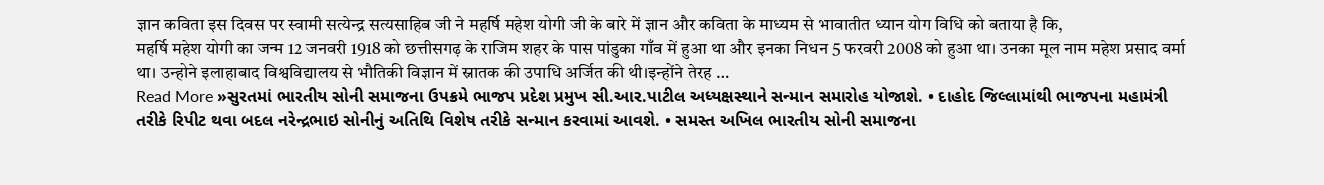ज्ञान कविता इस दिवस पर स्वामी सत्येन्द्र सत्यसाहिब जी ने महर्षि महेश योगी जी के बारे में ज्ञान और कविता के माध्यम से भावातीत ध्यान योग विधि को बताया है कि,
महर्षि महेश योगी का जन्म 12 जनवरी 1918 को छत्तीसगढ़ के राजिम शहर के पास पांडुका गाँव में हुआ था और इनका निधन 5 फरवरी 2008 को हुआ था। उनका मूल नाम महेश प्रसाद वर्मा था। उन्होने इलाहाबाद विश्वविद्यालय से भौतिकी विज्ञान में स्नातक की उपाधि अर्जित की थी।इन्होंने तेरह …
Read More »સુરતમાં ભારતીય સોની સમાજના ઉપક્રમે ભાજપ પ્રદેશ પ્રમુખ સી.આર.પાટીલ અધ્યક્ષસ્થાને સન્માન સમારોહ યોજાશે. • દાહોદ જિલ્લામાંથી ભાજપના મહામંત્રી તરીકે રિપીટ થવા બદલ નરેન્દ્રભાઇ સોનીનું અતિથિ વિશેષ તરીકે સન્માન કરવામાં આવશે. • સમસ્ત અખિલ ભારતીય સોની સમાજના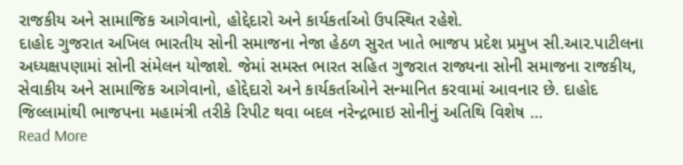રાજકીય અને સામાજિક આગેવાનો, હોદ્દેદારો અને કાર્યકર્તાઓ ઉપસ્થિત રહેશે.
દાહોદ ગુજરાત અખિલ ભારતીય સોની સમાજના નેજા હેઠળ સુરત ખાતે ભાજપ પ્રદેશ પ્રમુખ સી.આર.પાટીલના અધ્યક્ષપણામાં સોની સંમેલન યોજાશે. જેમાં સમસ્ત ભારત સહિત ગુજરાત રાજ્યના સોની સમાજના રાજકીય, સેવાકીય અને સામાજિક આગેવાનો, હોદ્દેદારો અને કાર્યકર્તાઓને સન્માનિત કરવામાં આવનાર છે. દાહોદ જિલ્લામાંથી ભાજપના મહામંત્રી તરીકે રિપીટ થવા બદલ નરેન્દ્રભાઇ સોનીનું અતિથિ વિશેષ …
Read More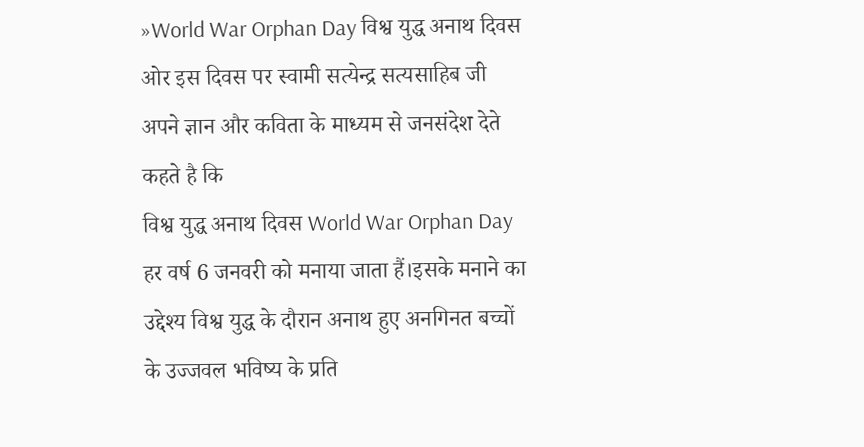»World War Orphan Day विश्व युद्ध अनाथ दिवस ओर इस दिवस पर स्वामी सत्येन्द्र सत्यसाहिब जी अपने ज्ञान और कविता के माध्यम से जनसंदेश देते कहते है कि
विश्व युद्ध अनाथ दिवस World War Orphan Day हर वर्ष 6 जनवरी को मनाया जाता हैं।इसके मनाने का उद्देश्य विश्व युद्ध के दौरान अनाथ हुए अनगिनत बच्चों के उज्जवल भविष्य के प्रति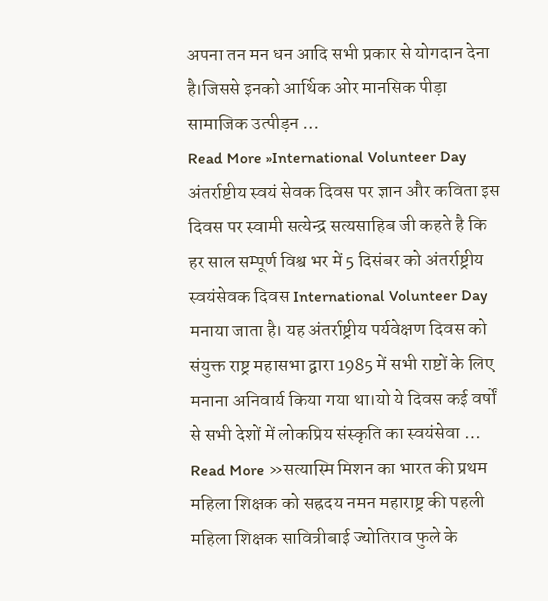अपना तन मन धन आदि सभी प्रकार से योगदान देना है।जिससे इनको आर्थिक ओर मानसिक पीड़ा सामाजिक उत्पीड़न …
Read More »International Volunteer Day अंतर्राष्टीय स्वयं सेवक दिवस पर ज्ञान और कविता इस दिवस पर स्वामी सत्येन्द्र सत्यसाहिब जी कहते है कि
हर साल सम्पूर्ण विश्व भर में 5 दिसंबर को अंतर्राष्ट्रीय स्वयंसेवक दिवस International Volunteer Day मनाया जाता है। यह अंतर्राष्ट्रीय पर्यवेक्षण दिवस को संयुक्त राष्ट्र महासभा द्वारा 1985 में सभी राष्टों के लिए मनाना अनिवार्य किया गया था।यो ये दिवस कई वर्षों से सभी देशों में लोकप्रिय संस्कृति का स्वयंसेवा …
Read More »सत्यास्मि मिशन का भारत की प्रथम महिला शिक्षक को सह्रदय नमन महाराष्ट्र की पहली महिला शिक्षक सावित्रीबाई ज्योतिराव फुले के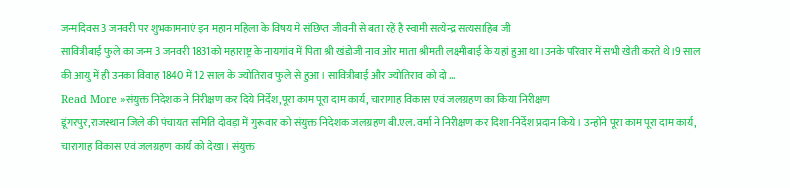जन्मदिवस 3 जनवरी पर शुभकामनाएं इन महान महिला के विषय मे संछिप्त जीवनी से बता रहें है स्वामी सत्येन्द्र सत्यसाहिब जी
सावित्रीबाई फुले का जन्म 3 जनवरी 1831को महाराष्ट्र के नायगांव में पिता श्री खंडोजी नाव ओर माता श्रीमती लक्ष्मीबाई के यहां हुआ था।उनके परिवार में सभी खेती करते थे।9 साल की आयु में ही उनका विवाह 1840 में 12 साल के ज्योतिराव फुले से हुआ। सावित्रीबाई और ज्योतिराव को दो …
Read More »संयुक्त निदेशक ने निरीक्षण कर दिये निर्देश,पूरा काम पूरा दाम कार्य, चारागाह विकास एवं जलग्रहण का किया निरीक्षण
डूंगरपुर,राजस्थान जिले की पंचायत समिति दोवड़ा में गुरूवार को संयुक्त निदेशक जलग्रहण बी.एल. वर्मा ने निरीक्षण कर दिशा-निर्देश प्रदान किये। उन्होंने पूरा काम पूरा दाम कार्य, चारागाह विकास एवं जलग्रहण कार्य को देखा। संयुक्त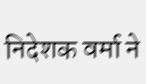निदेशक वर्मा ने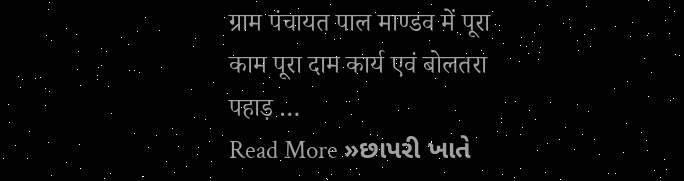ग्राम पंचायत पाल माण्डव में पूरा काम पूरा दाम कार्य एवं बोलतरा पहाड़ …
Read More »છાપરી ખાતે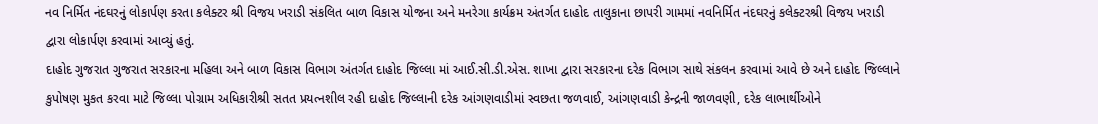નવ નિર્મિત નંદઘરનું લોકાર્પણ કરતા કલેક્ટર શ્રી વિજય ખરાડી સંકલિત બાળ વિકાસ યોજના અને મનરેગા કાર્યક્રમ અંતર્ગત દાહોદ તાલુકાના છાપરી ગામમાં નવનિર્મિત નંદઘરનું કલેક્ટરશ્રી વિજય ખરાડી દ્વારા લોકાર્પણ કરવામાં આવ્યું હતું.
દાહોદ ગુજરાત ગુજરાત સરકારના મહિલા અને બાળ વિકાસ વિભાગ અંતર્ગત દાહોદ જિલ્લા માં આઈ.સી.ડી.એસ. શાખા દ્વારા સરકારના દરેક વિભાગ સાથે સંકલન કરવામાં આવે છે અને દાહોદ જિલ્લાને કુપોષણ મુકત કરવા માટે જિલ્લા પોગ્રામ અધિકારીશ્રી સતત પ્રયત્નશીલ રહી દાહોદ જિલ્લાની દરેક આંગણવાડીમાં સ્વછતા જળવાઈ, આંગણવાડી કેન્દ્રની જાળવણી, દરેક લાભાર્થીઓને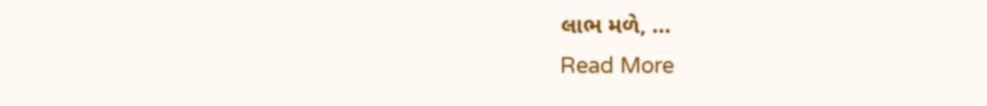લાભ મળે, …
Read More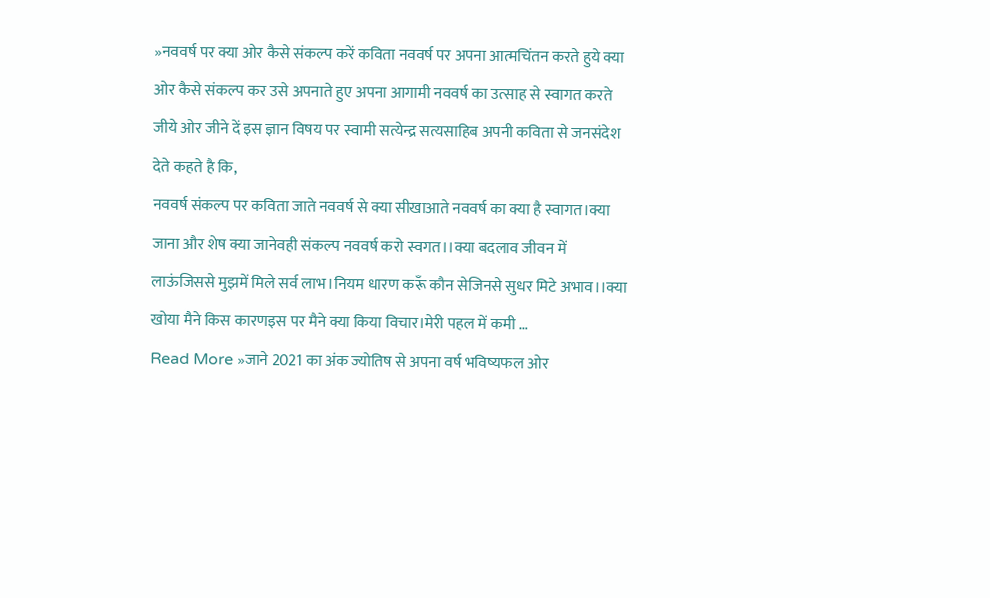»नववर्ष पर क्या ओर कैसे संकल्प करें कविता नववर्ष पर अपना आत्मचिंतन करते हुये क्या ओर कैसे संकल्प कर उसे अपनाते हुए अपना आगामी नववर्ष का उत्साह से स्वागत करते जीये ओर जीने दें इस ज्ञान विषय पर स्वामी सत्येन्द्र सत्यसाहिब अपनी कविता से जनसंदेश देते कहते है कि,
नववर्ष संकल्प पर कविता जाते नववर्ष से क्या सीखाआते नववर्ष का क्या है स्वागत।क्या जाना और शेष क्या जानेवही संकल्प नववर्ष करो स्वगत।।क्या बदलाव जीवन में लाऊंजिससे मुझमें मिले सर्व लाभ।नियम धारण करूँ कौन सेजिनसे सुधर मिटे अभाव।।क्या खोया मैने किस कारणइस पर मैने क्या किया विचार।मेरी पहल में कमी …
Read More »जाने 2021 का अंक ज्योतिष से अपना वर्ष भविष्यफल ओर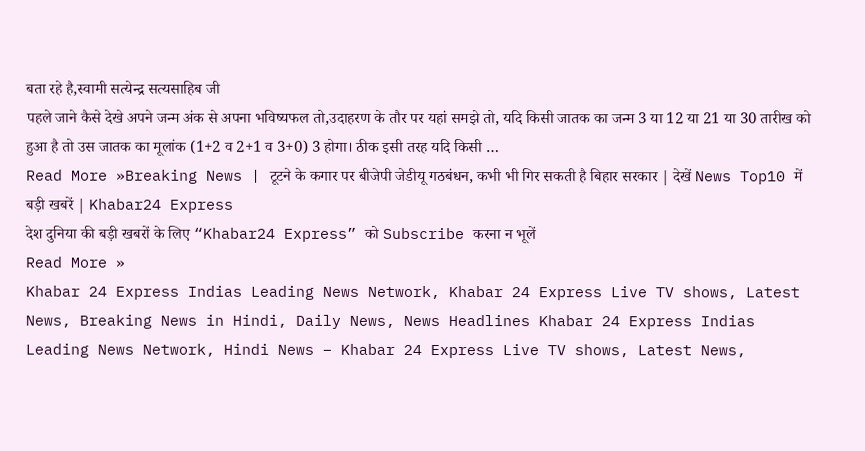बता रहे है,स्वामी सत्येन्द्र सत्यसाहिब जी
पहले जाने कैसे देखे अपने जन्म अंक से अपना भविष्यफल तो,उदाहरण के तौर पर यहां समझे तो, यदि किसी जातक का जन्म 3 या 12 या 21 या 30 तारीख को हुआ है तो उस जातक का मूलांक (1+2 व 2+1 व 3+0) 3 होगा। ठीक इसी तरह यदि किसी …
Read More »Breaking News | टूटने के कगार पर बीजेपी जेडीयू गठबंधन, कभी भी गिर सकती है बिहार सरकार | देखें News Top10 में बड़ी खबरें | Khabar24 Express
देश दुनिया की बड़ी खबरों के लिए “Khabar24 Express” को Subscribe करना न भूलें
Read More »
Khabar 24 Express Indias Leading News Network, Khabar 24 Express Live TV shows, Latest News, Breaking News in Hindi, Daily News, News Headlines Khabar 24 Express Indias Leading News Network, Hindi News – Khabar 24 Express Live TV shows, Latest News,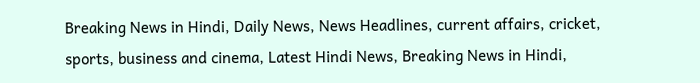Breaking News in Hindi, Daily News, News Headlines, current affairs, cricket, sports, business and cinema, Latest Hindi News, Breaking News in Hindi,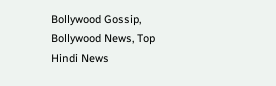Bollywood Gossip, Bollywood News, Top Hindi News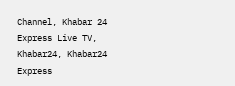Channel, Khabar 24 Express Live TV, Khabar24, Khabar24 Express